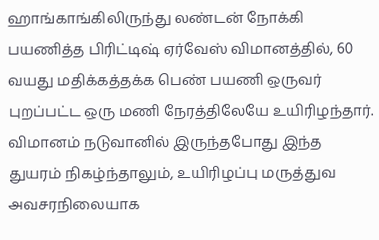ஹாங்காங்கிலிருந்து லண்டன் நோக்கி பயணித்த பிரிட்டிஷ் ஏர்வேஸ் விமானத்தில், 60 வயது மதிக்கத்தக்க பெண் பயணி ஒருவர் புறப்பட்ட ஒரு மணி நேரத்திலேயே உயிரிழந்தார். விமானம் நடுவானில் இருந்தபோது இந்த துயரம் நிகழ்ந்தாலும், உயிரிழப்பு மருத்துவ அவசரநிலையாக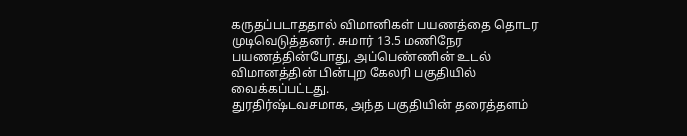கருதப்படாததால் விமானிகள் பயணத்தை தொடர முடிவெடுத்தனர். சுமார் 13.5 மணிநேர பயணத்தின்போது, அப்பெண்ணின் உடல் விமானத்தின் பின்புற கேலரி பகுதியில் வைக்கப்பட்டது.
துரதிர்ஷ்டவசமாக, அந்த பகுதியின் தரைத்தளம்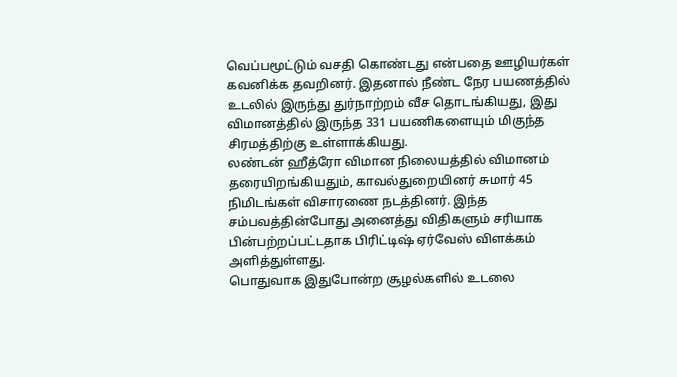வெப்பமூட்டும் வசதி கொண்டது என்பதை ஊழியர்கள் கவனிக்க தவறினர். இதனால் நீண்ட நேர பயணத்தில் உடலில் இருந்து துர்நாற்றம் வீச தொடங்கியது, இது விமானத்தில் இருந்த 331 பயணிகளையும் மிகுந்த சிரமத்திற்கு உள்ளாக்கியது.
லண்டன் ஹீத்ரோ விமான நிலையத்தில் விமானம் தரையிறங்கியதும், காவல்துறையினர் சுமார் 45 நிமிடங்கள் விசாரணை நடத்தினர். இந்த சம்பவத்தின்போது அனைத்து விதிகளும் சரியாக பின்பற்றப்பட்டதாக பிரிட்டிஷ் ஏர்வேஸ் விளக்கம் அளித்துள்ளது.
பொதுவாக இதுபோன்ற சூழல்களில் உடலை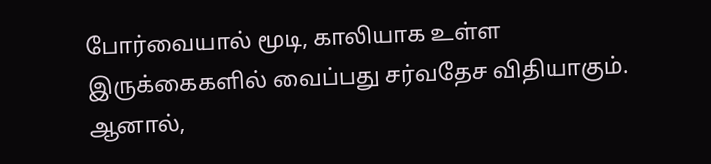போர்வையால் மூடி, காலியாக உள்ள இருக்கைகளில் வைப்பது சர்வதேச விதியாகும். ஆனால்,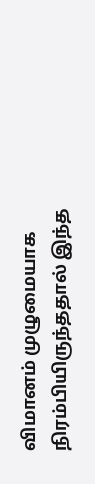விமானம் முழுமையாக நிரம்பியிருந்ததால் இந்த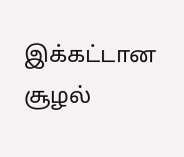இக்கட்டான சூழல்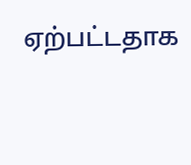ஏற்பட்டதாக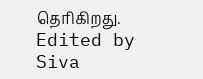தெரிகிறது.
Edited by Siva